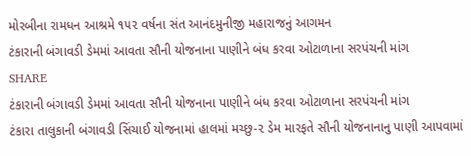મોરબીના રામધન આશ્રમે ૧૫૨ વર્ષના સંત આનંદમુનીજી મહારાજનું આગમન
ટંકારાની બંગાવડી ડેમમાં આવતા સૌની યોજનાના પાણીને બંધ કરવા ઓટાળાના સરપંચની માંગ
SHARE
ટંકારાની બંગાવડી ડેમમાં આવતા સૌની યોજનાના પાણીને બંધ કરવા ઓટાળાના સરપંચની માંગ
ટંકારા તાલુકાની બંગાવડી સિંચાઈ યોજનામાં હાલમાં મચ્છુ-૨ ડેમ મારફતે સૌની યોજનાનાનુ પાણી આપવામાં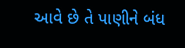આવે છે તે પાણીને બંધ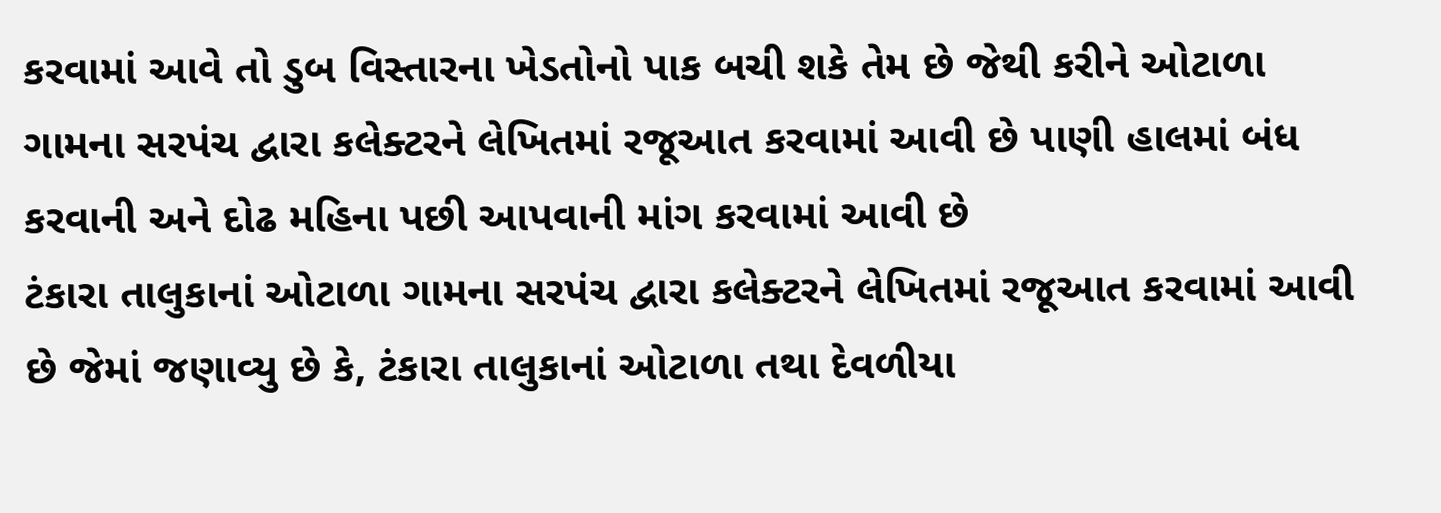કરવામાં આવે તો ડુબ વિસ્તારના ખેડતોનો પાક બચી શકે તેમ છે જેથી કરીને ઓટાળા ગામના સરપંચ દ્વારા કલેક્ટરને લેખિતમાં રજૂઆત કરવામાં આવી છે પાણી હાલમાં બંધ કરવાની અને દોઢ મહિના પછી આપવાની માંગ કરવામાં આવી છે
ટંકારા તાલુકાનાં ઓટાળા ગામના સરપંચ દ્વારા કલેક્ટરને લેખિતમાં રજૂઆત કરવામાં આવી છે જેમાં જણાવ્યુ છે કે, ટંકારા તાલુકાનાં ઓટાળા તથા દેવળીયા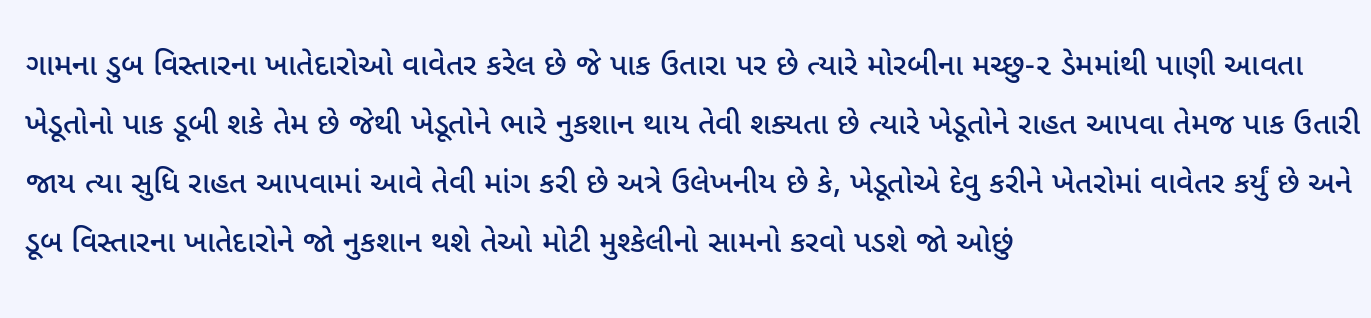ગામના ડુબ વિસ્તારના ખાતેદારોઓ વાવેતર કરેલ છે જે પાક ઉતારા પર છે ત્યારે મોરબીના મચ્છુ-૨ ડેમમાંથી પાણી આવતા ખેડૂતોનો પાક ડૂબી શકે તેમ છે જેથી ખેડૂતોને ભારે નુકશાન થાય તેવી શક્યતા છે ત્યારે ખેડૂતોને રાહત આપવા તેમજ પાક ઉતારી જાય ત્યા સુધિ રાહત આપવામાં આવે તેવી માંગ કરી છે અત્રે ઉલેખનીય છે કે, ખેડૂતોએ દેવુ કરીને ખેતરોમાં વાવેતર કર્યું છે અને ડૂબ વિસ્તારના ખાતેદારોને જો નુકશાન થશે તેઓ મોટી મુશ્કેલીનો સામનો કરવો પડશે જો ઓછું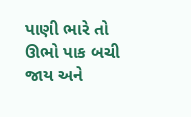પાણી ભારે તો ઊભો પાક બચી જાય અને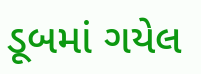ડૂબમાં ગયેલ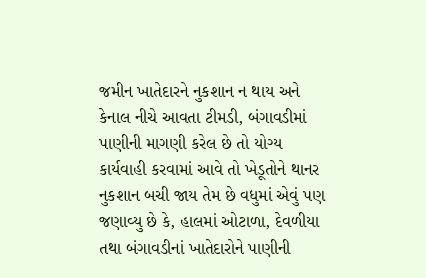જમીન ખાતેદારને નુકશાન ન થાય અને કેનાલ નીચે આવતા ટીમડી, બંગાવડીમાં પાણીની માગણી કરેલ છે તો યોગ્ય કાર્યવાહી કરવામાં આવે તો ખેડૂતોને થાનર નુકશાન બચી જાય તેમ છે વધુમાં એવું પણ જણાવ્યુ છે કે, હાલમાં ઓટાળા, દેવળીયા તથા બંગાવડીનાં ખાતેદારોને પાણીની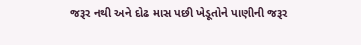જરૂર નથી અને દોઢ માસ પછી ખેડૂતોને પાણીની જરૂર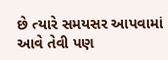છે ત્યારે સમયસર આપવામાં આવે તેવી પણ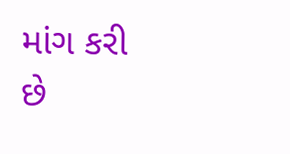માંગ કરી છે